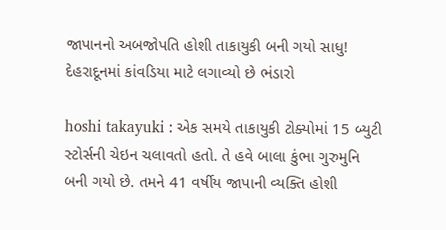જાપાનનો અબજોપતિ હોશી તાકાયુકી બની ગયો સાધુ! દેહરાદૂનમાં કાંવડિયા માટે લગાવ્યો છે ભંડારો

hoshi takayuki : એક સમયે તાકાયુકી ટોક્યોમાં 15 બ્યુટી સ્ટોર્સની ચેઇન ચલાવતો હતો. તે હવે બાલા કુંભા ગુરુમુનિ બની ગયો છે. તમને 41 વર્ષીય જાપાની વ્યક્તિ હોશી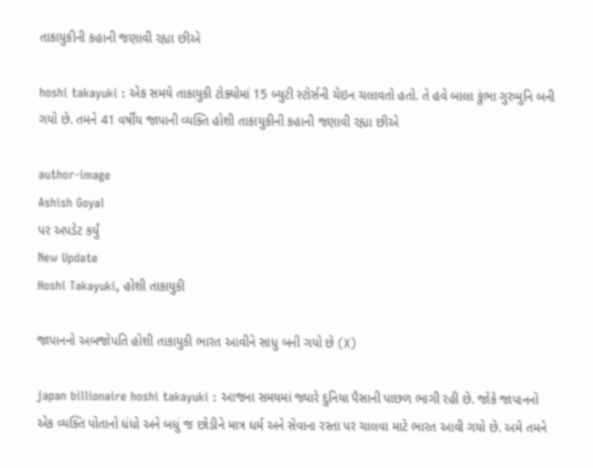તાકાયુકીની કહાની જણાવી રહ્યા છીએ

hoshi takayuki : એક સમયે તાકાયુકી ટોક્યોમાં 15 બ્યુટી સ્ટોર્સની ચેઇન ચલાવતો હતો. તે હવે બાલા કુંભા ગુરુમુનિ બની ગયો છે. તમને 41 વર્ષીય જાપાની વ્યક્તિ હોશી તાકાયુકીની કહાની જણાવી રહ્યા છીએ

author-image
Ashish Goyal
પર અપડેટ કર્યું
New Update
Hoshi Takayuki, હોશી તાકાયુકી

જાપાનનો અબજોપતિ હોશી તાકાયુકી ભારત આવીને સાધુ બની ગયો છે (X)

japan billionaire hoshi takayuki : આજના સમયમાં જ્યારે દુનિયા પૈસાની પાછળ ભાગી રહી છે. જોકે જાપાનનો એક વ્યક્તિ પોતાનો ધંધો અને બધું જ છોડીને માત્ર ધર્મ અને સેવાના રસ્તા પર ચાલવા માટે ભારત આવી ગયો છે. અમે તમને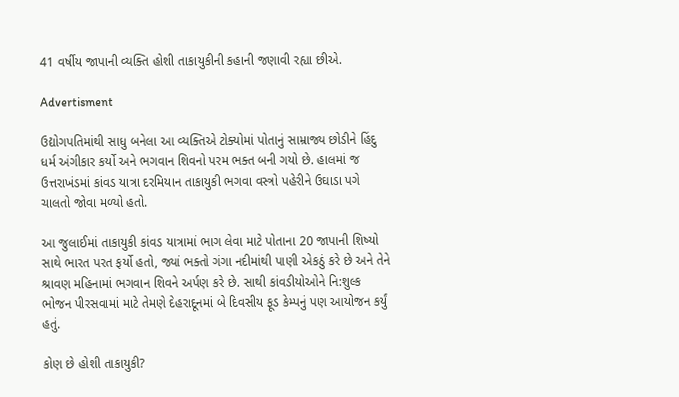41 વર્ષીય જાપાની વ્યક્તિ હોશી તાકાયુકીની કહાની જણાવી રહ્યા છીએ.

Advertisment

ઉદ્યોગપતિમાંથી સાધુ બનેલા આ વ્યક્તિએ ટોક્યોમાં પોતાનું સામ્રાજ્ય છોડીને હિંદુ ધર્મ અંગીકાર કર્યો અને ભગવાન શિવનો પરમ ભક્ત બની ગયો છે. હાલમાં જ ઉત્તરાખંડમાં કાંવડ યાત્રા દરમિયાન તાકાયુકી ભગવા વસ્ત્રો પહેરીને ઉઘાડા પગે ચાલતો જોવા મળ્યો હતો.

આ જુલાઈમાં તાકાયુકી કાંવડ યાત્રામાં ભાગ લેવા માટે પોતાના 20 જાપાની શિષ્યો સાથે ભારત પરત ફર્યો હતો, જ્યાં ભક્તો ગંગા નદીમાંથી પાણી એકઠું કરે છે અને તેને શ્રાવણ મહિનામાં ભગવાન શિવને અર્પણ કરે છે. સાથી કાંવડીયોઓને નિ:શુલ્ક ભોજન પીરસવામાં માટે તેમણે દેહરાદૂનમાં બે દિવસીય ફૂડ કેમ્પનું પણ આયોજન કર્યું હતું.

કોણ છે હોશી તાકાયુકી?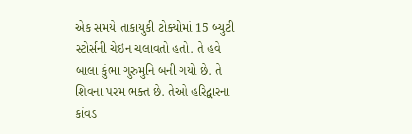એક સમયે તાકાયુકી ટોક્યોમાં 15 બ્યુટી સ્ટોર્સની ચેઇન ચલાવતો હતો. તે હવે બાલા કુંભા ગુરુમુનિ બની ગયો છે. તે શિવના પરમ ભક્ત છે. તેઓ હરિદ્વારના કાંવડ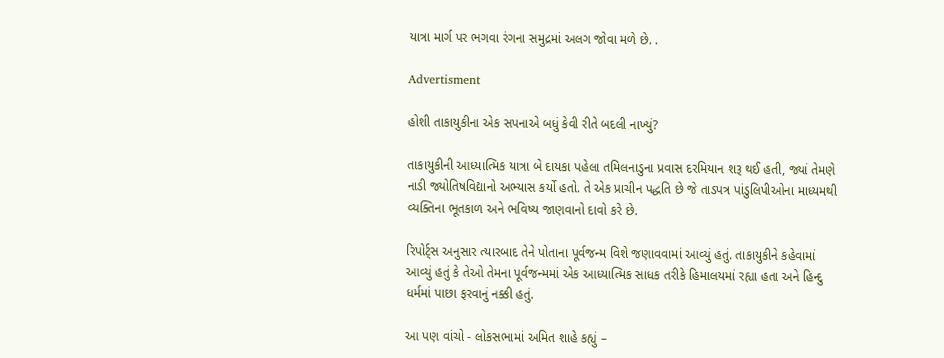યાત્રા માર્ગ પર ભગવા રંગના સમુદ્રમાં અલગ જોવા મળે છે. .

Advertisment

હોશી તાકાયુકીના એક સપનાએ બધું કેવી રીતે બદલી નાખ્યું?

તાકાયુકીની આધ્યાત્મિક યાત્રા બે દાયકા પહેલા તમિલનાડુના પ્રવાસ દરમિયાન શરૂ થઈ હતી, જ્યાં તેમણે નાડી જ્યોતિષવિદ્યાનો અભ્યાસ કર્યો હતો. તે એક પ્રાચીન પદ્ધતિ છે જે તાડપત્ર પાંડુલિપીઓના માધ્યમથી વ્યક્તિના ભૂતકાળ અને ભવિષ્ય જાણવાનો દાવો કરે છે.

રિપોર્ટ્સ અનુસાર ત્યારબાદ તેને પોતાના પૂર્વજન્મ વિશે જણાવવામાં આવ્યું હતું. તાકાયુકીને કહેવામાં આવ્યું હતું કે તેઓ તેમના પૂર્વજન્મમાં એક આધ્યાત્મિક સાધક તરીકે હિમાલયમાં રહ્યા હતા અને હિન્દુ ધર્મમાં પાછા ફરવાનું નક્કી હતું.

આ પણ વાંચો - લોકસભામાં અમિત શાહે કહ્યું –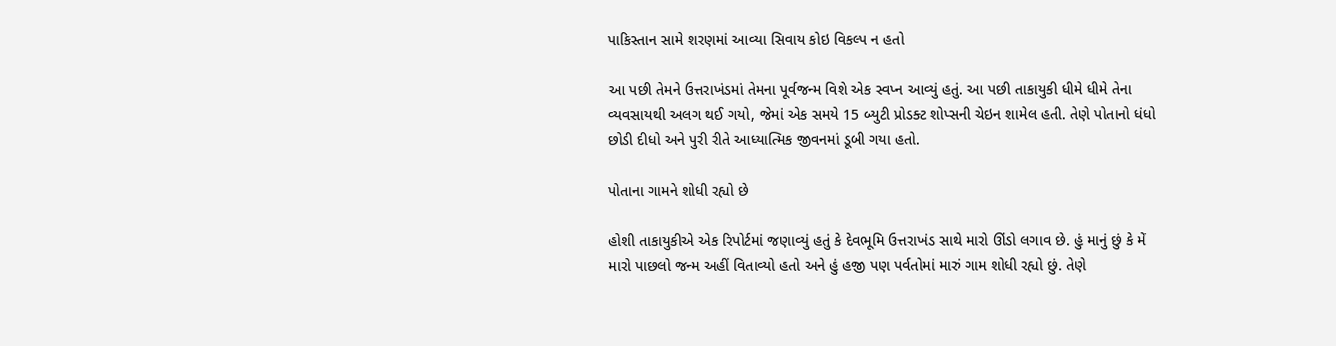પાકિસ્તાન સામે શરણમાં આવ્યા સિવાય કોઇ વિકલ્પ ન હતો

આ પછી તેમને ઉત્તરાખંડમાં તેમના પૂર્વજન્મ વિશે એક સ્વપ્ન આવ્યું હતું. આ પછી તાકાયુકી ધીમે ધીમે તેના વ્યવસાયથી અલગ થઈ ગયો, જેમાં એક સમયે 15 બ્યુટી પ્રોડક્ટ શોપ્સની ચેઇન શામેલ હતી. તેણે પોતાનો ધંધો છોડી દીધો અને પુરી રીતે આધ્યાત્મિક જીવનમાં ડૂબી ગયા હતો.

પોતાના ગામને શોધી રહ્યો છે

હોશી તાકાયુકીએ એક રિપોર્ટમાં જણાવ્યું હતું કે દેવભૂમિ ઉત્તરાખંડ સાથે મારો ઊંડો લગાવ છે. હું માનું છું કે મેં મારો પાછલો જન્મ અહીં વિતાવ્યો હતો અને હું હજી પણ પર્વતોમાં મારું ગામ શોધી રહ્યો છું. તેણે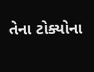તેના ટોક્યોના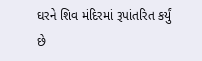ઘરને શિવ મંદિરમાં રૂપાંતરિત કર્યું છે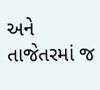અને તાજેતરમાં જ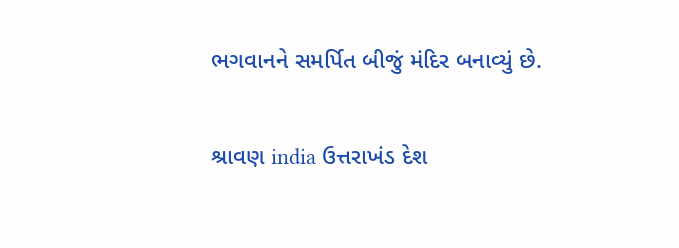ભગવાનને સમર્પિત બીજું મંદિર બનાવ્યું છે.

શ્રાવણ india ઉત્તરાખંડ દેશ